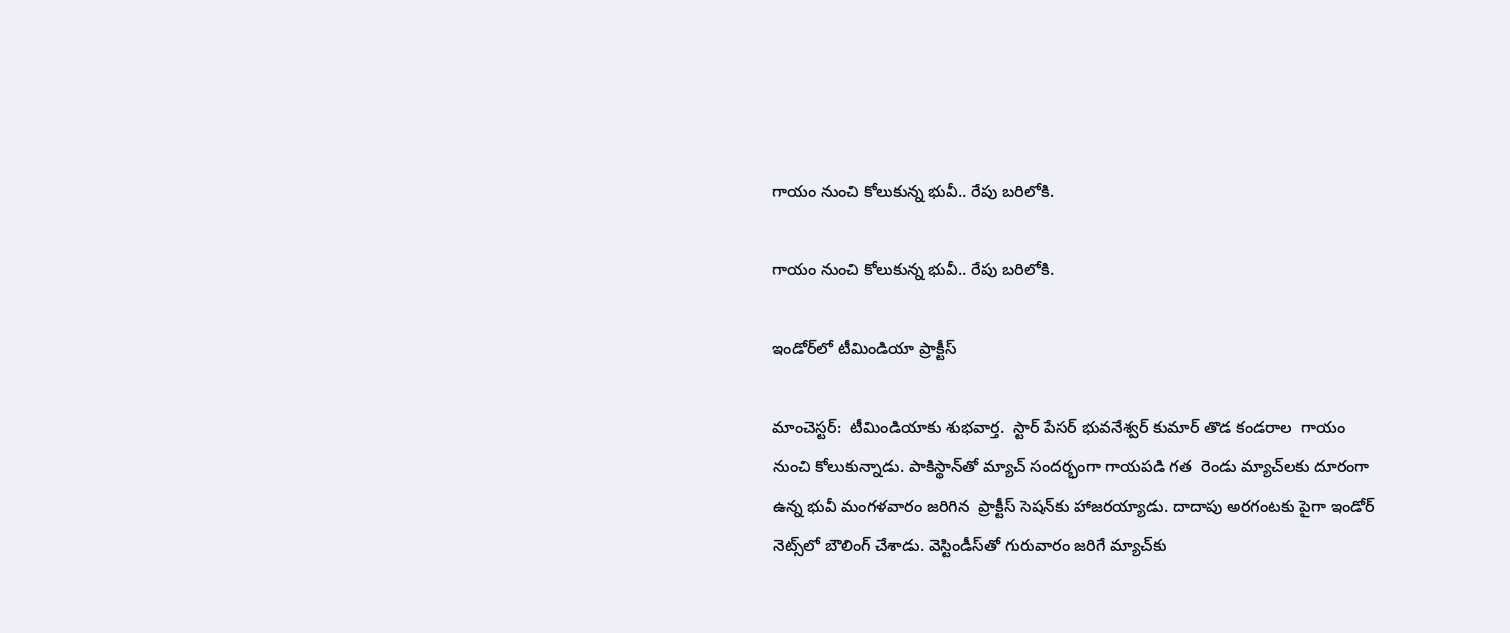గాయం నుంచి కోలుకున్న భువీ.. రేపు బరిలోకి.

గాయం నుంచి కోలుకున్న భువీ.. రేపు బరిలోకి.

ఇండోర్‌‌లో టీమిండియా ప్రాక్టీస్‌‌

మాంచెస్టర్‌‌:  టీమిండియాకు శుభవార్త.  స్టార్‌‌ పేసర్‌‌ భువనేశ్వర్‌‌ కుమార్‌‌ తొడ కండరాల  గాయం నుంచి కోలుకున్నాడు. పాకిస్థాన్‌‌తో మ్యాచ్‌‌ సందర్భంగా గాయపడి గత  రెండు మ్యాచ్‌‌లకు దూరంగా ఉన్న భువీ మంగళవారం జరిగిన  ప్రాక్టీస్‌‌ సెషన్‌‌కు హాజరయ్యాడు. దాదాపు అరగంటకు పైగా ఇండోర్‌‌ నెట్స్‌‌లో బౌలింగ్‌‌ చేశాడు. వెస్టిండీస్‌‌తో గురువారం జరిగే మ్యాచ్‌‌కు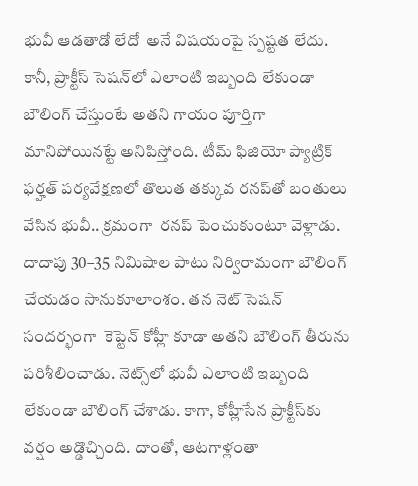భువీ ఆడతాడో లేదో  అనే విషయంపై స్పష్టత లేదు. కానీ, ప్రాక్టీస్‌‌ సెషన్‌‌లో ఎలాంటి ఇబ్బంది లేకుండా బౌలింగ్‌‌ చేస్తుంటే అతని గాయం పూర్తిగా మానిపోయినట్టే అనిపిస్తోంది. టీమ్ ఫిజియో ప్యాట్రిక్‌‌ ఫర్హత్‌‌ పర్యవేక్షణలో తొలుత తక్కువ రనప్‌‌తో బంతులు వేసిన భువీ.. క్రమంగా  రనప్‌‌ పెంచుకుంటూ వెళ్లాడు. దాదాపు 30–35 నిమిషాల పాటు నిర్విరామంగా బౌలింగ్‌‌ చేయడం సానుకూలాంశం. తన నెట్‌‌ సెషన్ సందర్భంగా  కెప్టెన్‌‌ కోహ్లీ కూడా అతని బౌలింగ్‌‌ తీరును పరిశీలించాడు. నెట్స్‌‌లో భువీ ఎలాంటి ఇబ్బంది లేకుండా బౌలింగ్‌‌ చేశాడు. కాగా, కోహ్లీసేన ప్రాక్టీస్‌‌కు వర్షం అడ్డొచ్చింది. దాంతో, ఆటగాళ్లంతా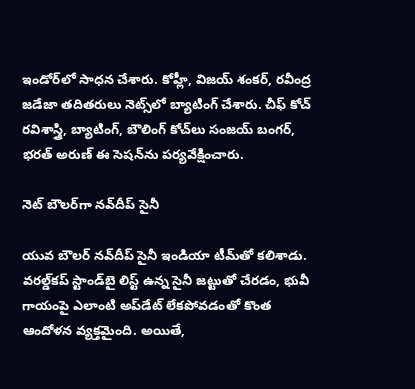ఇండోర్‌‌లో సాధన చేశారు. కోహ్లీ, విజయ్‌‌ శంకర్‌‌, రవీంద్ర జడేజా తదితరులు నెట్స్‌‌లో బ్యాటింగ్‌‌ చేశారు. చీఫ్‌‌ కోచ్‌‌ రవిశాస్త్రి, బ్యాటింగ్‌‌, బౌలింగ్‌‌ కోచ్‌‌లు సంజయ్‌‌ బంగర్‌‌, భరత్‌‌ అరుణ్‌‌ ఈ సెషన్‌‌ను పర్యవేక్షించారు.

నెట్‌‌ బౌలర్‌‌గా నవ్‌‌దీప్‌‌ సైనీ

యువ బౌలర్‌‌ నవ్‌‌దీప్‌‌ సైనీ ఇండియా టీమ్‌‌తో కలిశాడు. వరల్డ్‌‌కప్‌‌ స్టాండ్‌‌బై లిస్ట్‌‌ ఉన్న సైనీ జట్టుతో చేరడం, భువీ గాయంపై ఎలాంటి అప్‌‌డేట్‌‌ లేకపోవడంతో కొంత ఆందోళన వ్యక్తమైంది. అయితే,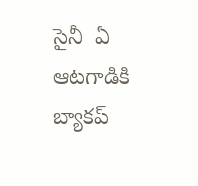సైనీ  ఏ ఆటగాడికి బ్యాకప్‌‌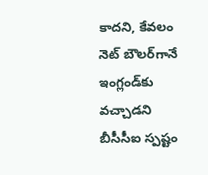కాదని, కేవలం నెట్‌‌ బౌలర్‌‌గానే ఇంగ్లండ్‌‌కు వచ్చాడని బీసీసీఐ స్పష్టం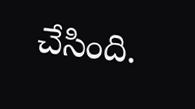చేసింది.